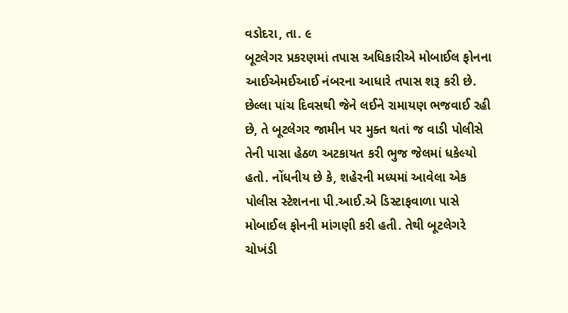વડોદરા, તા. ૯
બૂટલેગર પ્રકરણમાં તપાસ અધિકારીએ મોબાઈલ ફોનના આઈએમઈઆઈ નંબરના આધારે તપાસ શરૂ કરી છે. છેલ્લા પાંચ દિવસથી જેને લઈને રામાયણ ભજવાઈ રહી છે, તે બૂટલેગર જામીન પર મુક્ત થતાં જ વાડી પોલીસે તેની પાસા હેઠળ અટકાયત કરી ભુજ જેલમાં ધકેલ્યો હતો. નોંધનીય છે કે, શહેરની મધ્યમાં આવેલા એક પોલીસ સ્ટેશનના પી.આઈ.એ ડિસ્ટાફવાળા પાસે મોબાઈલ ફોનની માંગણી કરી હતી. તેથી બૂટલેગરે ચોખંડી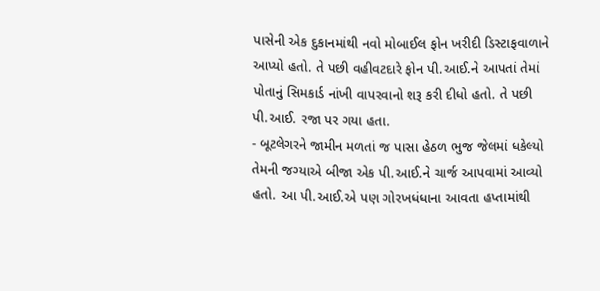પાસેની એક દુકાનમાંથી નવો મોબાઈલ ફોન ખરીદી ડિસ્ટાફવાળાને આપ્યો હતો. તે પછી વહીવટદારે ફોન પી.આઈ.ને આપતાં તેમાં પોતાનું સિમકાર્ડ નાંખી વાપરવાનો શરૂ કરી દીધો હતો. તે પછી પી.આઈ. રજા પર ગયા હતા.
- બૂટલેગરને જામીન મળતાં જ પાસા હેઠળ ભુજ જેલમાં ધકેલ્યો
તેમની જગ્યાએ બીજા એક પી.આઈ.ને ચાર્જ આપવામાં આવ્યો હતો. આ પી.આઈ.એ પણ ગોરખધંધાના આવતા હપ્તામાંથી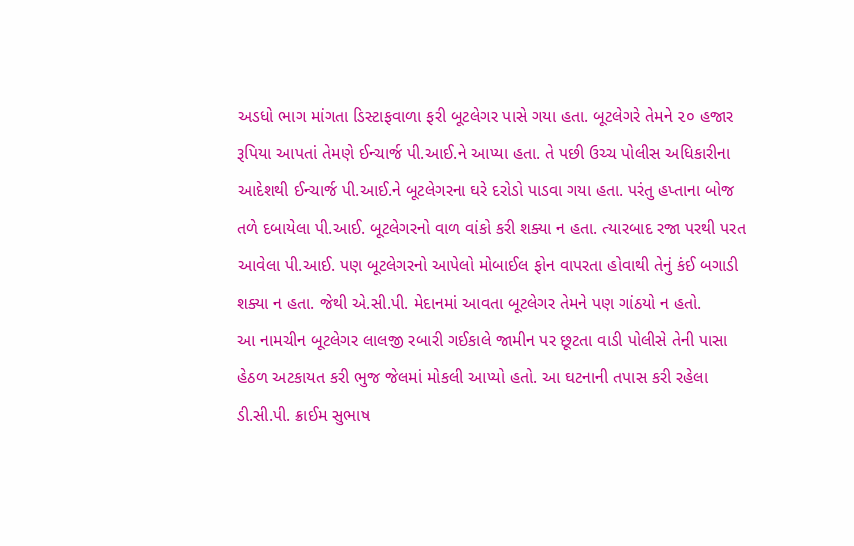અડધો ભાગ માંગતા ડિસ્ટાફવાળા ફરી બૂટલેગર પાસે ગયા હતા. બૂટલેગરે તેમને ૨૦ હજાર રૂપિયા આપતાં તેમણે ઈન્ચાર્જ પી.આઈ.ને આપ્યા હતા. તે પછી ઉચ્ચ પોલીસ અધિકારીના આદેશથી ઈન્ચાર્જ પી.આઈ.ને બૂટલેગરના ઘરે દરોડો પાડવા ગયા હતા. પરંતુ હપ્તાના બોજ તળે દબાયેલા પી.આઈ. બૂટલેગરનો વાળ વાંકો કરી શક્યા ન હતા. ત્યારબાદ રજા પરથી પરત આવેલા પી.આઈ. પણ બૂટલેગરનો આપેલો મોબાઈલ ફોન વાપરતા હોવાથી તેનું કંઈ બગાડી શક્યા ન હતા. જેથી એ.સી.પી. મેદાનમાં આવતા બૂટલેગર તેમને પણ ગાંઠયો ન હતો.
આ નામચીન બૂટલેગર લાલજી રબારી ગઈકાલે જામીન પર છૂટતા વાડી પોલીસે તેની પાસા હેઠળ અટકાયત કરી ભુજ જેલમાં મોકલી આપ્યો હતો. આ ઘટનાની તપાસ કરી રહેલા ડી.સી.પી. ક્રાઈમ સુભાષ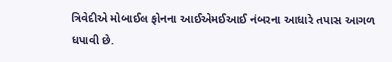ત્રિવેદીએ મોબાઈલ ફોનના આઈએમઈઆઈ નંબરના આધારે તપાસ આગળ ધપાવી છે.